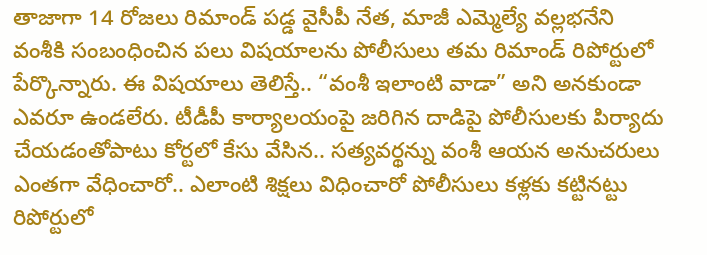తాజాగా 14 రోజలు రిమాండ్ పడ్డ వైసీపీ నేత, మాజీ ఎమ్మెల్యే వల్లభనేని వంశీకి సంబంధించిన పలు విషయాలను పోలీసులు తమ రిమాండ్ రిపోర్టులో పేర్కొన్నారు. ఈ విషయాలు తెలిస్తే.. “వంశీ ఇలాంటి వాడా” అని అనకుండా ఎవరూ ఉండలేరు. టీడీపీ కార్యాలయంపై జరిగిన దాడిపై పోలీసులకు పిర్యాదు చేయడంతోపాటు కోర్టలో కేసు వేసిన.. సత్యవర్థన్ను వంశీ ఆయన అనుచరులు ఎంతగా వేధించారో.. ఎలాంటి శిక్షలు విధించారో పోలీసులు కళ్లకు కట్టినట్టు రిపోర్టులో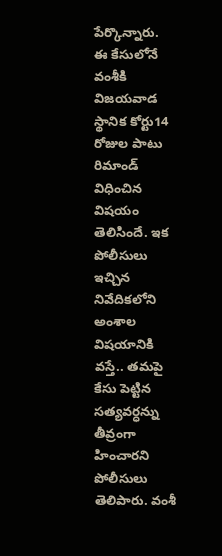పేర్కొన్నారు.
ఈ కేసులోనే వంశీకి విజయవాడ స్థానిక కోర్టు14 రోజుల పాటు రిమాండ్ విధించిన విషయం తెలిసిందే. ఇక పోలీసులు ఇచ్చిన నివేదికలోని అంశాల విషయానికి వస్తే.. తమపై కేసు పెట్టిన సత్యవర్ధన్ను తీవ్రంగా హించారని పోలీసులు తెలిపారు. వంశీ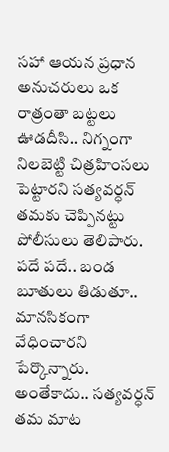సహా ఆయన ప్రధాన అనుచరులు ఒక రాత్రంతా బట్టలు ఊడదీసి.. నిగ్నంగా నిలబెట్టి చిత్రహింసలు పెట్టారని సత్యవర్ధన్ తమకు చెప్పినట్టు పోలీసులు తెలిపారు. పదే పదే.. బండ బూతులు తిడుతూ.. మానసికంగా వేధించారని పేర్కొన్నారు.
అంతేకాదు.. సత్యవర్ధన్ తమ మాట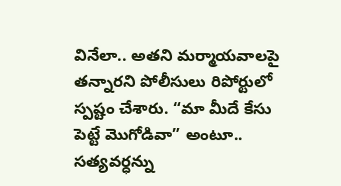వినేలా.. అతని మర్మాయవాలపై తన్నారని పోలీసులు రిపోర్టులో స్పష్టం చేశారు. “మా మీదే కేసు పెట్టే మొగోడివా” అంటూ.. సత్యవర్ధన్ను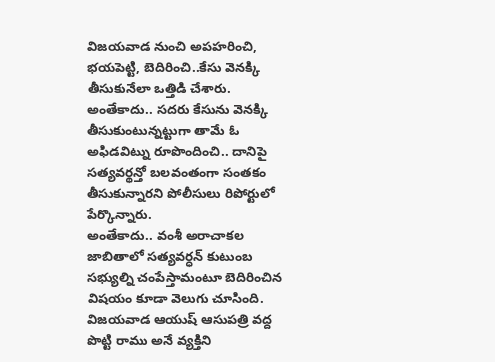విజయవాడ నుంచి అపహరించి, భయపెట్టి, బెదిరించి..కేసు వెనక్కి తీసుకునేలా ఒత్తిడి చేశారు. అంతేకాదు.. సదరు కేసును వెనక్కి తీసుకుంటున్నట్టుగా తామే ఓ అఫిడవిట్ను రూపొందించి.. దానిపై సత్యవర్థన్తో బలవంతంగా సంతకం తీసుకున్నారని పోలీసులు రిపోర్టులో పేర్కొన్నారు.
అంతేకాదు.. వంశీ అరాచాకల జాబితాలో సత్యవర్ధన్ కుటుంబ సభ్యుల్ని చంపేస్తామంటూ బెదిరించిన విషయం కూడా వెలుగు చూసింది. విజయవాడ ఆయుష్ ఆసుపత్రి వద్ద పొట్టి రాము అనే వ్యక్తిని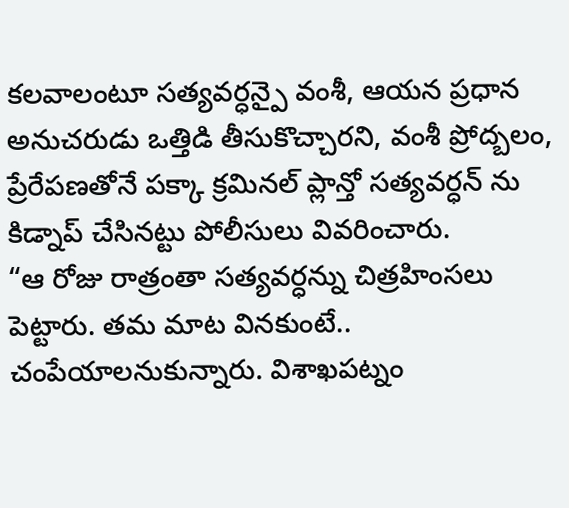కలవాలంటూ సత్యవర్ధన్పై వంశీ, ఆయన ప్రధాన అనుచరుడు ఒత్తిడి తీసుకొచ్చారని, వంశీ ప్రోద్బలం, ప్రేరేపణతోనే పక్కా క్రమినల్ ప్లాన్తో సత్యవర్ధన్ ను కిడ్నాప్ చేసినట్టు పోలీసులు వివరించారు.
“ఆ రోజు రాత్రంతా సత్యవర్ధన్ను చిత్రహింసలు పెట్టారు. తమ మాట వినకుంటే.. చంపేయాలనుకున్నారు. విశాఖపట్నం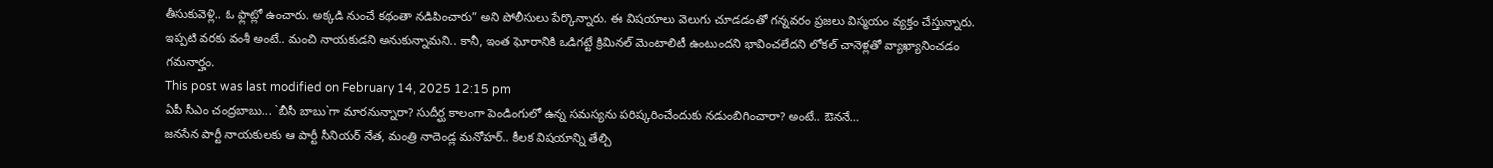తీసుకువెళ్లి.. ఓ ఫ్లాట్లో ఉంచారు. అక్కడి నుంచే కథంతా నడిపించారు” అని పోలీసులు పేర్కొన్నారు. ఈ విషయాలు వెలుగు చూడడంతో గన్నవరం ప్రజలు విస్మయం వ్యక్తం చేస్తున్నారు. ఇప్పటి వరకు వంశీ అంటే.. మంచి నాయకుడని అనుకున్నామని.. కానీ, ఇంత ఘోరానికి ఒడిగట్టే క్రిమినల్ మెంటాలిటీ ఉంటుందని భావించలేదని లోకల్ చానెళ్లతో వ్యాఖ్యానించడం గమనార్హం.
This post was last modified on February 14, 2025 12:15 pm
ఏపీ సీఎం చంద్రబాబు... `బీసీ బాబు`గా మారనున్నారా? సుదీర్ఘ కాలంగా పెండింగులో ఉన్న సమస్యను పరిష్కరించేందుకు నడుంబిగించారా? అంటే.. ఔననే…
జనసేన పార్టీ నాయకులకు ఆ పార్టీ సీనియర్ నేత, మంత్రి నాదెండ్ల మనోహర్.. కీలక విషయాన్ని తేల్చి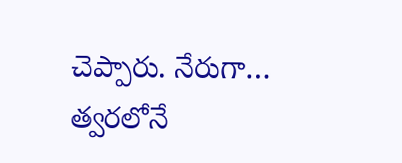చెప్పారు. నేరుగా…
త్వరలోనే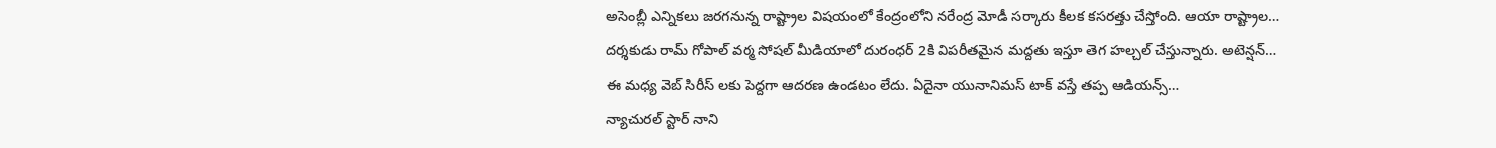అసెంబ్లీ ఎన్నికలు జరగనున్న రాష్ట్రాల విషయంలో కేంద్రంలోని నరేంద్ర మోడీ సర్కారు కీలక కసరత్తు చేస్తోంది. ఆయా రాష్ట్రాల…
దర్శకుడు రామ్ గోపాల్ వర్మ సోషల్ మీడియాలో దురంధర్ 2కి విపరీతమైన మద్దతు ఇస్తూ తెగ హల్చల్ చేస్తున్నారు. అటెన్షన్…
ఈ మధ్య వెబ్ సిరీస్ లకు పెద్దగా ఆదరణ ఉండటం లేదు. ఏదైనా యునానిమస్ టాక్ వస్తే తప్ప ఆడియన్స్…
న్యాచురల్ స్టార్ నాని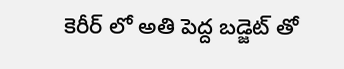కెరీర్ లో అతి పెద్ద బడ్జెట్ తో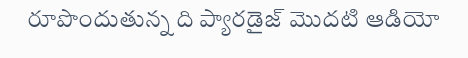రూపొందుతున్న ది ప్యారడైజ్ మొదటి ఆడియో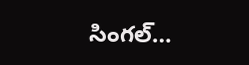సింగల్…